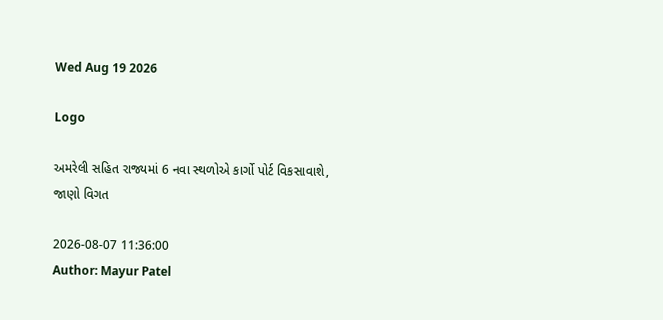Wed Aug 19 2026

Logo

અમરેલી સહિત રાજ્યમાં 6 નવા સ્થળોએ કાર્ગો પોર્ટ વિકસાવાશે, જાણો વિગત

2026-08-07 11:36:00
Author: Mayur Patel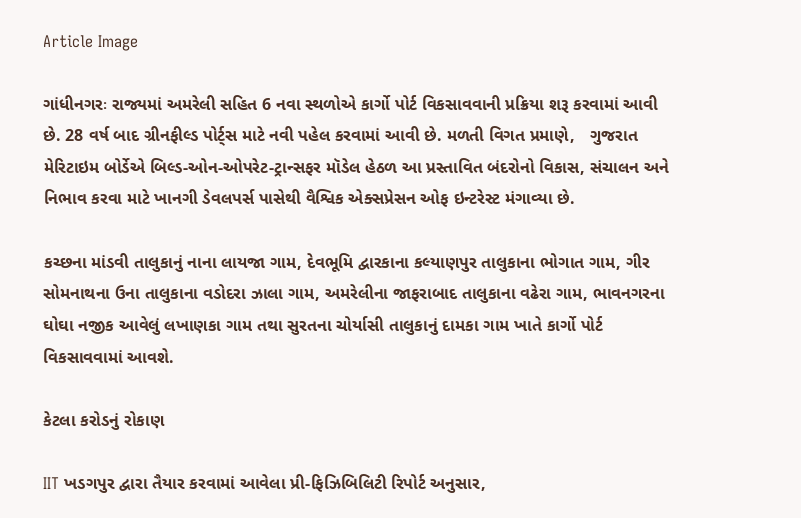Article Image

ગાંધીનગરઃ રાજ્યમાં અમરેલી સહિત 6 નવા સ્થળોએ કાર્ગો પોર્ટ વિકસાવવાની પ્રક્રિયા શરૂ કરવામાં આવી છે. 28 વર્ષ બાદ ગ્રીનફીલ્ડ પોર્ટ્સ માટે નવી પહેલ કરવામાં આવી છે. મળતી વિગત પ્રમાણે,   ગુજરાત મેરિટાઇમ બોર્ડેએ બિલ્ડ-ઓન-ઓપરેટ-ટ્રાન્સફર મૉડેલ હેઠળ આ પ્રસ્તાવિત બંદરોનો વિકાસ, સંચાલન અને નિભાવ કરવા માટે ખાનગી ડેવલપર્સ પાસેથી વૈશ્વિક એક્સપ્રેસન ઓફ ઇન્ટરેસ્ટ મંગાવ્યા છે.

કચ્છના માંડવી તાલુકાનું નાના લાયજા ગામ, દેવભૂમિ દ્વારકાના કલ્યાણપુર તાલુકાના ભોગાત ગામ, ગીર સોમનાથના ઉના તાલુકાના વડોદરા ઝાલા ગામ, અમરેલીના જાફરાબાદ તાલુકાના વઢેરા ગામ, ભાવનગરના ઘોઘા નજીક આવેલું લખાણકા ગામ તથા સુરતના ચોર્યાસી તાલુકાનું દામકા ગામ ખાતે કાર્ગો પોર્ટ વિકસાવવામાં આવશે.

કેટલા કરોડનું રોકાણ

IIT ખડગપુર દ્વારા તૈયાર કરવામાં આવેલા પ્રી-ફિઝિબિલિટી રિપોર્ટ અનુસાર,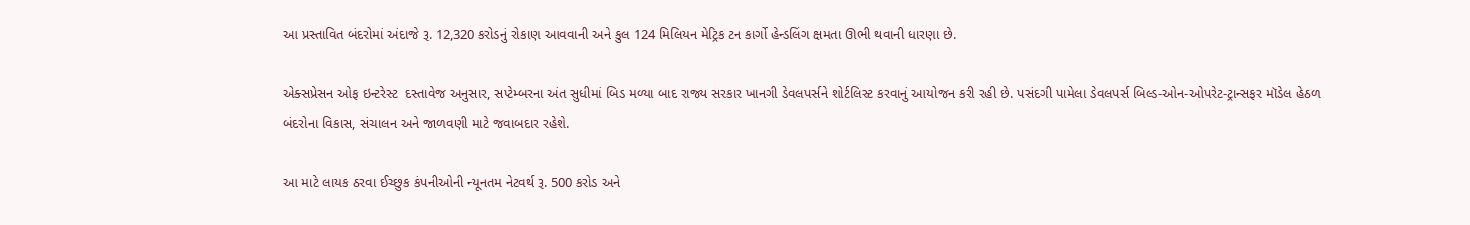આ પ્રસ્તાવિત બંદરોમાં અંદાજે રૂ. 12,320 કરોડનું રોકાણ આવવાની અને કુલ 124 મિલિયન મેટ્રિક ટન કાર્ગો હેન્ડલિંગ ક્ષમતા ઊભી થવાની ધારણા છે.

એક્સપ્રેસન ઓફ ઇન્ટરેસ્ટ  દસ્તાવેજ અનુસાર, સપ્ટેમ્બરના અંત સુધીમાં બિડ મળ્યા બાદ રાજ્ય સરકાર ખાનગી ડેવલપર્સને શોર્ટલિસ્ટ કરવાનું આયોજન કરી રહી છે. પસંદગી પામેલા ડેવલપર્સ બિલ્ડ-ઓન-ઓપરેટ-ટ્રાન્સફર મૉડેલ હેઠળ બંદરોના વિકાસ, સંચાલન અને જાળવણી માટે જવાબદાર રહેશે.

આ માટે લાયક ઠરવા ઈચ્છુક કંપનીઓની ન્યૂનતમ નેટવર્થ રૂ. 500 કરોડ અને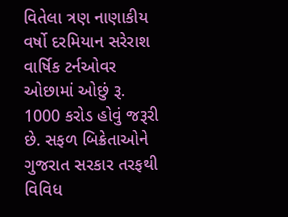વિતેલા ત્રણ નાણાકીય વર્ષો દરમિયાન સરેરાશ વાર્ષિક ટર્નઓવર ઓછામાં ઓછું રૂ. 1000 કરોડ હોવું જરૂરી છે. સફળ બિક્રેતાઓને ગુજરાત સરકાર તરફથી વિવિધ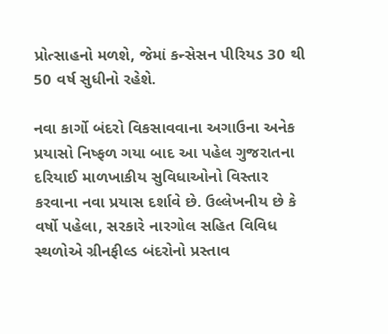પ્રોત્સાહનો મળશે, જેમાં કન્સેસન પીરિયડ 30 થી 50 વર્ષ સુધીનો રહેશે.

નવા કાર્ગો બંદરો વિકસાવવાના અગાઉના અનેક પ્રયાસો નિષ્ફળ ગયા બાદ આ પહેલ ગુજરાતના દરિયાઈ માળખાકીય સુવિધાઓનો વિસ્તાર કરવાના નવા પ્રયાસ દર્શાવે છે. ઉલ્લેખનીય છે કે વર્ષો પહેલા, સરકારે નારગોલ સહિત વિવિધ સ્થળોએ ગ્રીનફીલ્ડ બંદરોનો પ્રસ્તાવ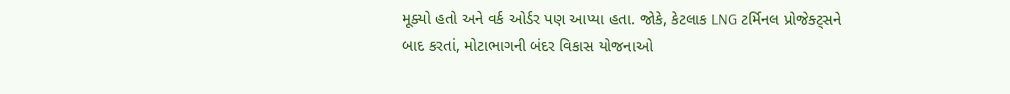મૂક્યો હતો અને વર્ક ઓર્ડર પણ આપ્યા હતા. જોકે, કેટલાક LNG ટર્મિનલ પ્રોજેક્ટ્સને બાદ કરતાં, મોટાભાગની બંદર વિકાસ યોજનાઓ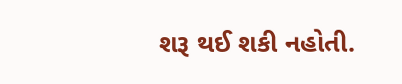શરૂ થઈ શકી નહોતી.